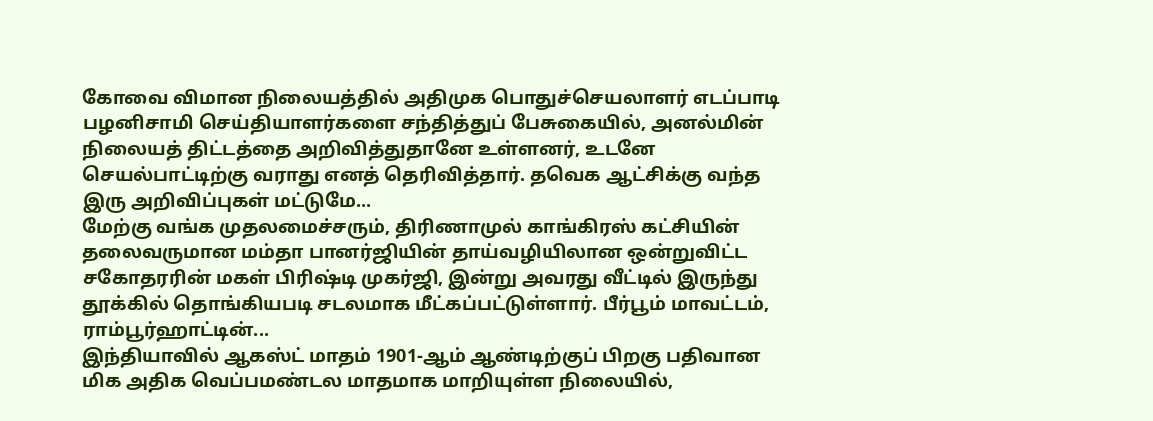கோவை விமான நிலையத்தில் அதிமுக பொதுச்செயலாளர் எடப்பாடி பழனிசாமி செய்தியாளர்களை சந்தித்துப் பேசுகையில், அனல்மின் நிலையத் திட்டத்தை அறிவித்துதானே உள்ளனர், உடனே செயல்பாட்டிற்கு வராது எனத் தெரிவித்தார். தவெக ஆட்சிக்கு வந்த இரு அறிவிப்புகள் மட்டுமே...
மேற்கு வங்க முதலமைச்சரும், திரிணாமுல் காங்கிரஸ் கட்சியின் தலைவருமான மம்தா பானர்ஜியின் தாய்வழியிலான ஒன்றுவிட்ட சகோதரரின் மகள் பிரிஷ்டி முகர்ஜி, இன்று அவரது வீட்டில் இருந்து தூக்கில் தொங்கியபடி சடலமாக மீட்கப்பட்டுள்ளார். பீர்பூம் மாவட்டம், ராம்பூர்ஹாட்டின்...
இந்தியாவில் ஆகஸ்ட் மாதம் 1901-ஆம் ஆண்டிற்குப் பிறகு பதிவான மிக அதிக வெப்பமண்டல மாதமாக மாறியுள்ள நிலையில்,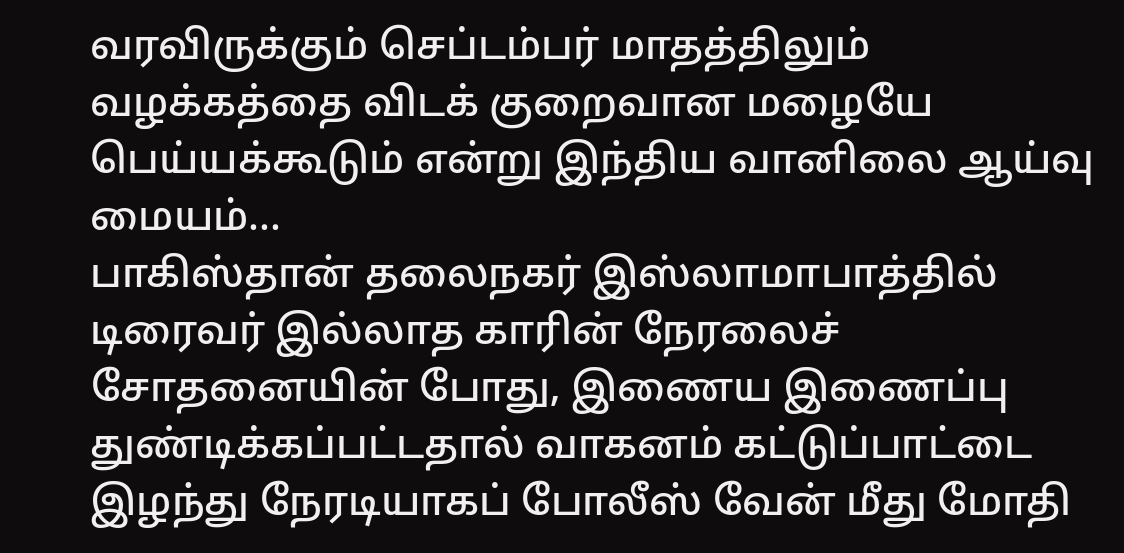வரவிருக்கும் செப்டம்பர் மாதத்திலும் வழக்கத்தை விடக் குறைவான மழையே பெய்யக்கூடும் என்று இந்திய வானிலை ஆய்வு மையம்...
பாகிஸ்தான் தலைநகர் இஸ்லாமாபாத்தில் டிரைவர் இல்லாத காரின் நேரலைச் சோதனையின் போது, இணைய இணைப்பு துண்டிக்கப்பட்டதால் வாகனம் கட்டுப்பாட்டை இழந்து நேரடியாகப் போலீஸ் வேன் மீது மோதி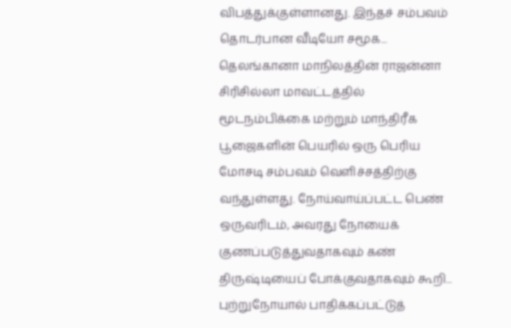விபத்துக்குள்ளானது. இந்தச் சம்பவம் தொடர்பான வீடியோ சமூக...
தெலங்கானா மாநிலத்தின் ராஜன்னா சிரிசில்லா மாவட்டத்தில் மூடநம்பிக்கை மற்றும் மாந்திரீக பூஜைகளின் பெயரில் ஒரு பெரிய மோசடி சம்பவம் வெளிச்சத்திற்கு வந்துள்ளது. நோய்வாய்ப்பட்ட பெண் ஒருவரிடம், அவரது நோயைக் குணப்படுத்துவதாகவும் கண் திருஷ்டியைப் போக்குவதாகவும் கூறி...
புற்றுநோயால் பாதிக்கப்பட்டுத்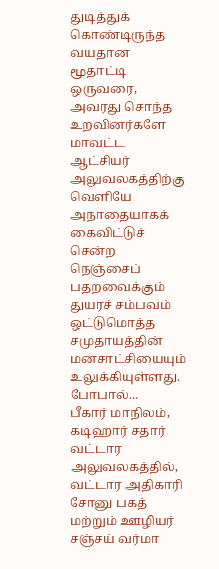துடித்துக் கொண்டிருந்த வயதான மூதாட்டி ஒருவரை, அவரது சொந்த உறவினர்களே மாவட்ட ஆட்சியர் அலுவலகத்திற்கு வெளியே அநாதையாகக் கைவிட்டுச் சென்ற நெஞ்சைப் பதறவைக்கும் துயரச் சம்பவம் ஒட்டுமொத்த சமுதாயத்தின் மனசாட்சியையும் உலுக்கியுள்ளது. போபால்...
பீகார் மாநிலம், கடிஹார் சதார் வட்டார அலுவலகத்தில், வட்டார அதிகாரி சோனு பகத் மற்றும் ஊழியர் சஞ்சய் வர்மா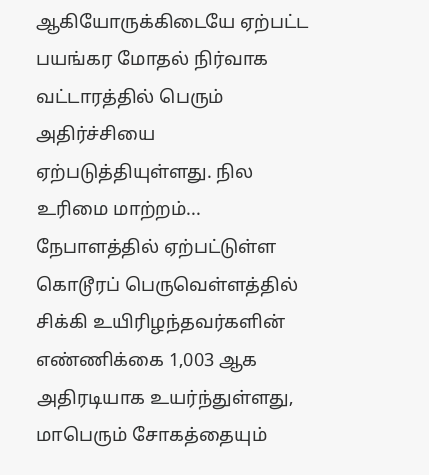ஆகியோருக்கிடையே ஏற்பட்ட பயங்கர மோதல் நிர்வாக வட்டாரத்தில் பெரும் அதிர்ச்சியை ஏற்படுத்தியுள்ளது. நில உரிமை மாற்றம்...
நேபாளத்தில் ஏற்பட்டுள்ள கொடூரப் பெருவெள்ளத்தில் சிக்கி உயிரிழந்தவர்களின் எண்ணிக்கை 1,003 ஆக அதிரடியாக உயர்ந்துள்ளது, மாபெரும் சோகத்தையும்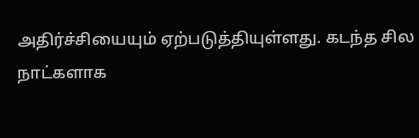அதிர்ச்சியையும் ஏற்படுத்தியுள்ளது. கடந்த சில நாட்களாக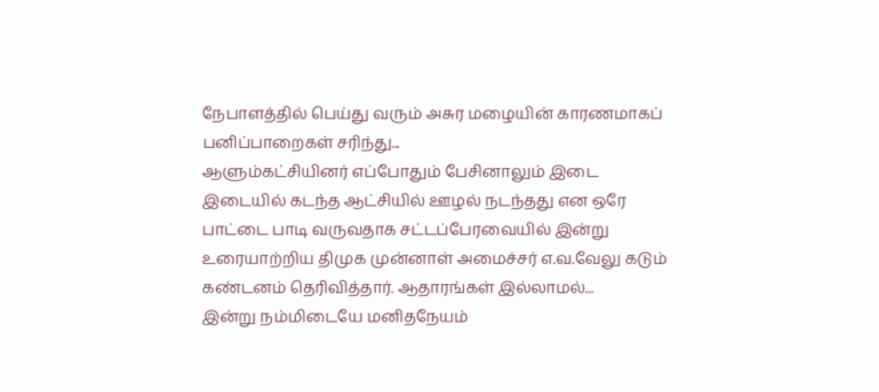நேபாளத்தில் பெய்து வரும் அசுர மழையின் காரணமாகப் பனிப்பாறைகள் சரிந்து...
ஆளும்கட்சியினர் எப்போதும் பேசினாலும் இடை இடையில் கடந்த ஆட்சியில் ஊழல் நடந்தது என ஒரே பாட்டை பாடி வருவதாக சட்டப்பேரவையில் இன்று உரையாற்றிய திமுக முன்னாள் அமைச்சர் எ.வ.வேலு கடும் கண்டனம் தெரிவித்தார். ஆதாரங்கள் இல்லாமல்...
இன்று நம்மிடையே மனிதநேயம்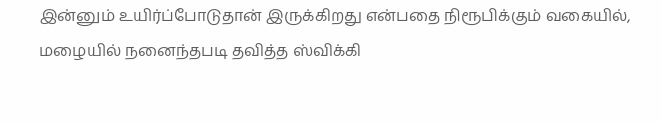இன்னும் உயிர்ப்போடுதான் இருக்கிறது என்பதை நிரூபிக்கும் வகையில், மழையில் நனைந்தபடி தவித்த ஸ்விக்கி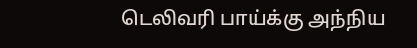டெலிவரி பாய்க்கு அந்நிய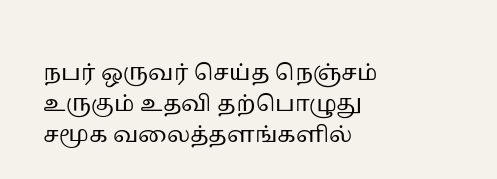நபர் ஒருவர் செய்த நெஞ்சம் உருகும் உதவி தற்பொழுது சமூக வலைத்தளங்களில்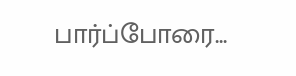பார்ப்போரை...